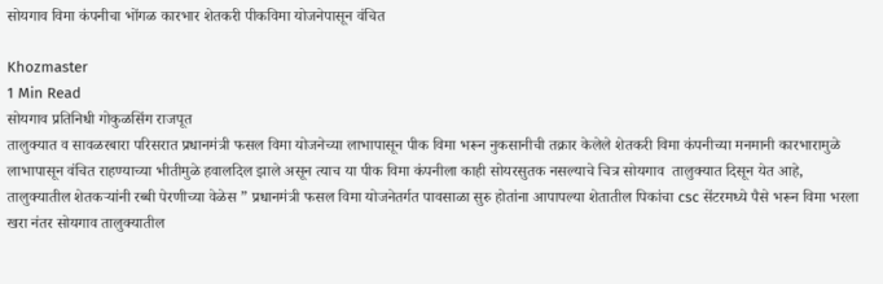सोयगाव विमा कंपनीचा भोंगळ कारभार शेतकरी पीकविमा योजनेपासून वंचित

Khozmaster
1 Min Read
सोयगाव प्रतिनिधी गोकुळसिंग राजपूत
तालुक्यात व सावळरबारा परिसरात प्रधानमंत्री फसल विमा योजनेच्या लाभापासून पीक विमा भरून नुकसानीची तक्रार केलेले शेतकरी विमा कंपनीच्या मनमानी कारभारामुळे लाभापासून वंचित राहण्याच्या भीतीमुळे हवालदिल झाले असून त्याच या पीक विमा कंपनीला काही सोयरसुतक नसल्याचे चित्र सोयगाव  तालुक्यात दिसून येत आहे,
तालुक्यातील शेतकऱ्यांनी रब्बी पेरणीच्या वेळेस ” प्रधानमंत्री फसल विमा योजनेतर्गत पावसाळा सुरु होतांना आपापल्या शेतातील पिकांचा csc सेंटरमध्ये पैसे भरून विमा भरला खरा नंतर सोयगाव तालुक्यातील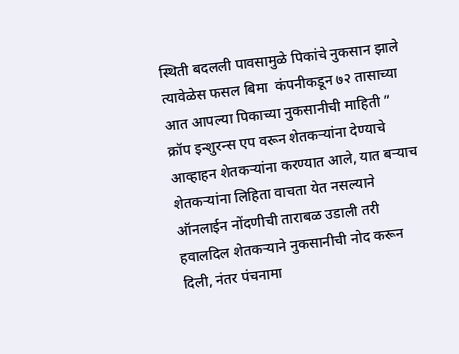स्थिती बदलली पावसामुळे पिकांचे नुकसान झाले त्यावेळेस फसल बिमा  कंपनीकडून ७२ तासाच्या आत आपल्या पिकाच्या नुकसानीची माहिती ” क्रॉप इन्शुरन्स एप वरून शेतकऱ्यांना देण्याचे आव्हाहन शेतकऱ्यांना करण्यात आले, यात बऱ्याच शेतकऱ्यांना लिहिता वाचता येत नसल्याने ऑनलाईन नोंदणीची ताराबळ उडाली तरी हवालदिल शेतकऱ्याने नुकसानीची नोद करून दिली, नंतर पंचनामा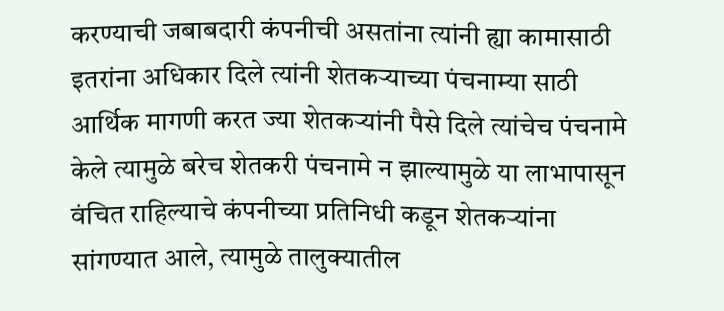करण्याची जबाबदारी कंपनीची असतांना त्यांनी ह्या कामासाठी इतरांना अधिकार दिले त्यांनी शेतकऱ्याच्या पंचनाम्या साठी आर्थिक मागणी करत ज्या शेतकऱ्यांनी पैसे दिले त्यांचेच पंचनामे केले त्यामुळे बरेच शेतकरी पंचनामे न झाल्यामुळे या लाभापासून वंचित राहिल्याचे कंपनीच्या प्रतिनिधी कडून शेतकऱ्यांना सांगण्यात आले, त्यामुळे तालुक्यातील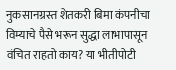नुकसानग्रस्त शेतकरी बिमा कंपनीचा विम्याचे पैसे भरून सुद्धा लाभापासून वंचित राहतो काय? या भीतीपोटी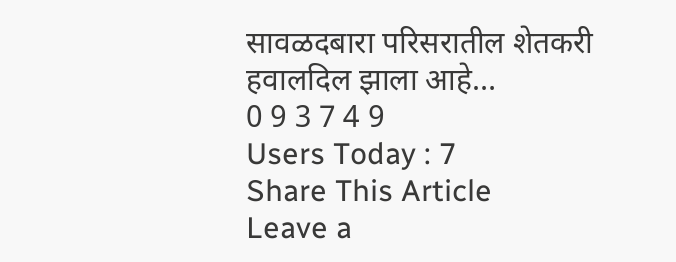सावळदबारा परिसरातील शेतकरी हवालदिल झाला आहे…
0 9 3 7 4 9
Users Today : 7
Share This Article
Leave a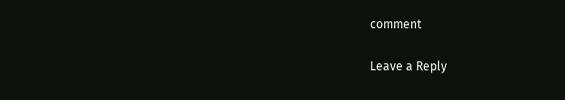comment

Leave a Reply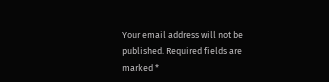Your email address will not be published. Required fields are marked *